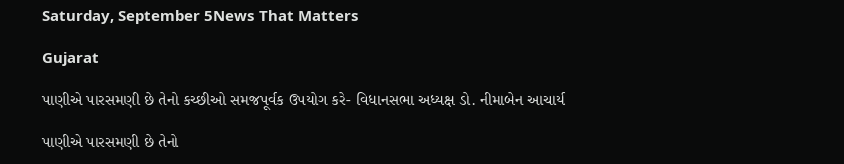Saturday, September 5News That Matters

Gujarat

પાણીએ પારસમણી છે તેનો કચ્છીઓ સમજપૂર્વક ઉપયોગ કરે- વિધાનસભા અધ્યક્ષ ડો. નીમાબેન આચાર્ય

પાણીએ પારસમણી છે તેનો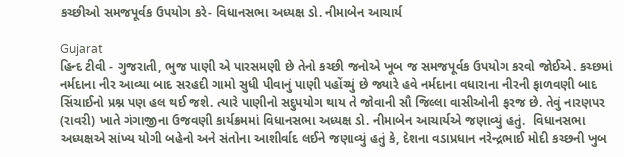કચ્છીઓ સમજપૂર્વક ઉપયોગ કરે- વિધાનસભા અધ્યક્ષ ડો. નીમાબેન આચાર્ય

Gujarat
હિન્દ ટીવી - ગુજરાતી, ભુજ પાણી એ પારસમણી છે તેનો કચ્છી જનોએ ખૂબ જ સમજપૂર્વક ઉપયોગ કરવો જોઈએ. કચ્છમાં નર્મદાના નીર આવ્યા બાદ સરહદી ગામો સુધી પીવાનું પાણી પહોંચ્યું છે જ્યારે હવે નર્મદાના વધારાના નીરની ફાળવણી બાદ સિંચાઈનો પ્રશ્ન પણ હલ થઈ જશે. ત્યારે પાણીનો સદુપયોગ થાય તે જોવાની સૌ જિલ્લા વાસીઓની ફરજ છે. તેવું નારણપર (રાવરી) ખાતે ગંગાજીના ઉજવણી કાર્યક્રમમાં વિધાનસભા અધ્યક્ષ ડો. નીમાબેન આચાર્યએ જણાવ્યું હતું.  વિધાનસભા અધ્યક્ષએ સાંખ્ય યોગી બહેનો અને સંતોના આશીર્વાદ લઈને જણાવ્યું હતું કે, દેશના વડાપ્રધાન નરેન્દ્રભાઈ મોદી કચ્છની ખુબ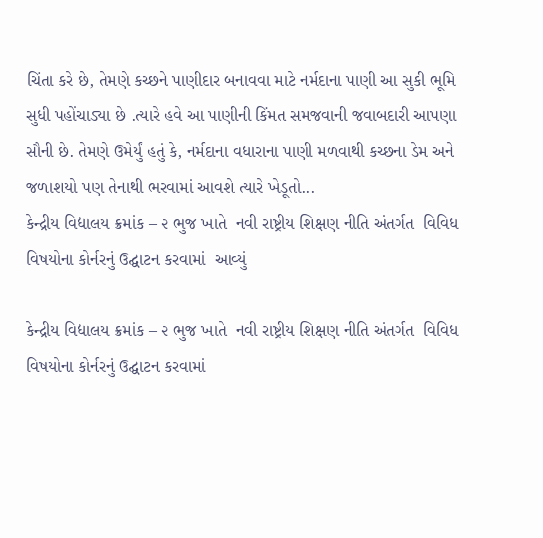ચિંતા કરે છે, તેમણે કચ્છને પાણીદાર બનાવવા માટે નર્મદાના પાણી આ સુકી ભૂમિ સુધી પહોંચાડ્યા છે .ત્યારે હવે આ પાણીની કિંમત સમજવાની જવાબદારી આપણા સૌની છે. તેમણે ઉમેર્યું હતું કે, નર્મદાના વધારાના પાણી મળવાથી કચ્છના ડેમ અને જળાશયો પણ તેનાથી ભરવામાં આવશે ત્યારે ખેડૂતો...
કેન્દ્રીય વિદ્યાલય ક્રમાંક – ૨ ભુજ ખાતે  નવી રાષ્ટ્રીય શિક્ષણ નીતિ અંતર્ગત  વિવિધ વિષયોના કોર્નરનું ઉદ્ઘાટન કરવામાં  આવ્યું

કેન્દ્રીય વિદ્યાલય ક્રમાંક – ૨ ભુજ ખાતે  નવી રાષ્ટ્રીય શિક્ષણ નીતિ અંતર્ગત  વિવિધ વિષયોના કોર્નરનું ઉદ્ઘાટન કરવામાં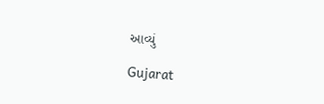આવ્યું

Gujarat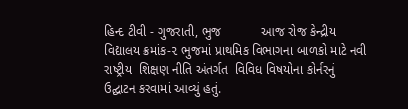હિન્દ ટીવી - ગુજરાતી, ભુજ           આજ રોજ કેન્દ્રીય  વિદ્યાલય ક્રમાંક-૨ ભુજમાં પ્રાથમિક વિભાગના બાળકો માટે નવી રાષ્ટ્રીય  શિક્ષણ નીતિ અંતર્ગત  વિવિધ વિષયોના કોર્નરનું  ઉદ્ઘાટન કરવામાં આવ્યું હતું.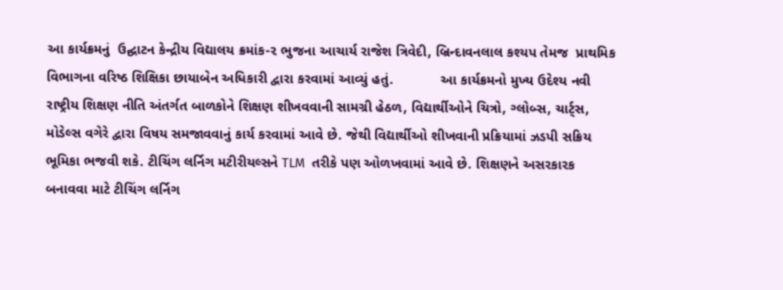આ કાર્યક્રમનું  ઉદ્ઘાટન કેન્દ્રીય વિદ્યાલય ક્રમાંક-૨ ભુજના આચાર્ય રાજેશ ત્રિવેદી, બ્રિન્દાવનલાલ કશ્યપ તેમજ  પ્રાથમિક વિભાગના વરિષ્ઠ શિક્ષિકા છાયાબેન અધિકારી દ્વારા કરવામાં આવ્યું હતું.            આ કાર્યક્રમનો મુખ્ય ઉદેશ્ય નવી રાષ્ટ્રીય શિક્ષણ નીતિ અંતર્ગત બાળકોને શિક્ષણ શીખવવાની સામગ્રી હેઠળ, વિદ્યાર્થીઓને ચિત્રો, ગ્લોબ્સ, ચાર્ટ્સ, મોડેલ્સ વગેરે દ્વારા વિષય સમજાવવાનું કાર્ય કરવામાં આવે છે. જેથી વિદ્યાર્થીઓ શીખવાની પ્રક્રિયામાં ઝડપી સક્રિય ભૂમિકા ભજવી શકે. ટીચિંગ લર્નિગ મટીરીયલ્સને TLM  તરીકે પણ ઓળખવામાં આવે છે. શિક્ષણને અસરકારક બનાવવા માટે ટીચિંગ લર્નિગ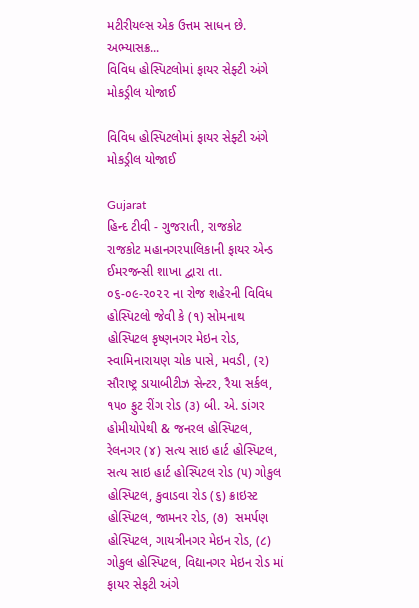મટીરીયલ્સ એક ઉત્તમ સાધન છે. અભ્યાસક્ર...
વિવિધ હોસ્પિટલોમાં ફાયર સેફ્ટી અંગે મોકડ્રીલ યોજાઈ

વિવિધ હોસ્પિટલોમાં ફાયર સેફ્ટી અંગે મોકડ્રીલ યોજાઈ

Gujarat
હિન્દ ટીવી - ગુજરાતી, રાજકોટ              રાજકોટ મહાનગરપાલિકાની ફાયર એન્ડ ઈમરજન્સી શાખા દ્વારા તા. ૦૬-૦૯-૨૦૨૨ ના રોજ શહેરની વિવિધ હોસ્પિટલો જેવી કે (૧) સોમનાથ હોસ્પિટલ કૃષ્ણનગર મેઇન રોડ, સ્વામિનારાયણ ચોક પાસે, મવડી, (૨) સૌરાષ્ટ્ર ડાયાબીટીઝ સેન્ટર, રૈયા સર્કલ, ૧૫૦ ફુટ રીંગ રોડ (૩) બી. એ. ડાંગર હોમીયોપેથી & જનરલ હોસ્પિટલ, રેલનગર (૪) સત્ય સાઇ હાર્ટ હોસ્પિટલ, સત્ય સાઇ હાર્ટ હોસ્પિટલ રોડ (૫) ગોકુલ હોસ્પિટલ, કુવાડવા રોડ (૬) ક્રાઇસ્ટ હોસ્પિટલ, જામનર રોડ, (૭)  સમર્પણ હોસ્પિટલ, ગાયત્રીનગર મેઇન રોડ, (૮) ગોકુલ હોસ્પિટલ, વિદ્યાનગર મેઇન રોડ માં ફાયર સેફટી અંગે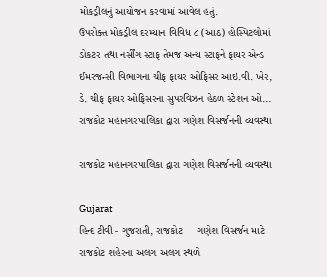મોકડ્રીલનું આયોજન કરવામાં આવેલ હતું.             ઉપરોક્ત મોકડ્રીલ દરમ્યાન વિવિધ ૮ (આઠ) હોસ્પિટલોમાં ડોકટર તથા નર્સીંગ સ્ટાફ તેમજ અન્ય સ્ટાફને ફાયર એન્ડ ઈમરજન્સી વિભાગના ચીફ ફાયર ઓફિસર આઇ.વી. ખેર, ડે. ચીફ ફાયર ઓફિસરના સુપરવિઝન હેઠળ સ્ટેશન ઓ...
રાજકોટ મહાનગરપાલિકા દ્વારા ગણેશ વિસર્જનની વ્યવસ્થા

રાજકોટ મહાનગરપાલિકા દ્વારા ગણેશ વિસર્જનની વ્યવસ્થા

Gujarat
હિન્દ ટીવી - ગુજરાતી, રાજકોટ     ગણેશ વિસર્જન માટે રાજકોટ શહેરના અલગ અલગ સ્થળે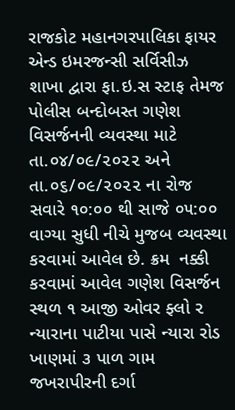રાજકોટ મહાનગરપાલિકા ફાયર એન્ડ ઇમરજન્સી સર્વિસીઝ શાખા દ્વારા ફા.ઇ.સ સ્ટાફ તેમજ પોલીસ બન્દોબસ્ત ગણેશ વિસર્જનની વ્યવસ્થા માટે તા.૦૪/૦૯/૨૦૨૨ અને તા.૦૬/૦૯/૨૦૨૨ ના રોજ સવારે ૧૦:૦૦ થી સાજે ૦૫:૦૦ વાગ્યા સુધી નીચે મુજબ વ્યવસ્થા કરવામાં આવેલ છે. ક્રમ  નક્કી કરવામાં આવેલ ગણેશ વિસર્જન સ્થળ ૧ આજી ઓવર ફ્લો ૨ ન્યારાના પાટીયા પાસે ન્યારા રોડ ખાણમાં ૩ પાળ ગામ જખરાપીરની દર્ગા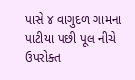પાસે ૪ વાગુદળ ગામના પાટીયા પછી પૂલ નીચે ઉપરોક્ત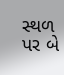સ્થળ પર બે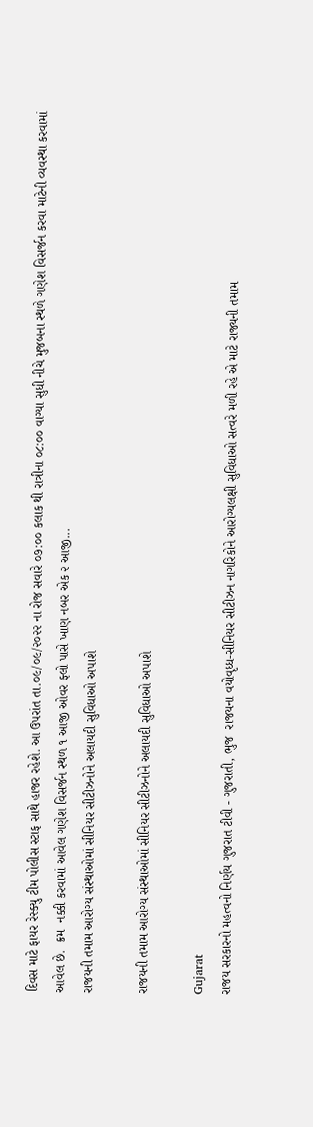દિવસ માટે ફાયર રેસ્ક્યુ ટીમ પોલીસ સ્ટાફ સાથે હાજર રહેશે. આ ઉપરાંત તા.૦૯/૦૯/૨૦૨૨ ના રોજ સવારે ૦૭:૦૦ કલાક થી રાત્રીના ૦૮:૦૦ વાગ્યા સુધી નીચે મુજબના સ્થળે ગણેશ વિસર્જન કરવા માટેની વ્યવસ્થા કરવામાં આવેલ છે.  ક્રમ  નક્કી કરવામાં આવેલ ગણેશ વિસર્જન સ્થળ ૧ આજી ઓવર ફ્લો પાસે ખાણ નબર એક ૨ આજી...
રાજયની તમામ આરોગ્ય સંસ્થાઓમાં સીનિયર સીટીઝનોને અલાયદી સુવિધાઓ અપાશે

રાજયની તમામ આરોગ્ય સંસ્થાઓમાં સીનિયર સીટીઝનોને અલાયદી સુવિધાઓ અપાશે

Gujarat
રાજય સરકારનો મહત્વનો નિર્ણય ગુજરાત ટીવી - ગુજરાતી, ભુજ  રાજયના વયોવૃધ્ધ-સીનિયર સીટીઝન નાગરિકોને આરોગ્યલક્ષી સુવિધાઓ સત્વરે મળી રહે એ માટે રાજ્યની તમામ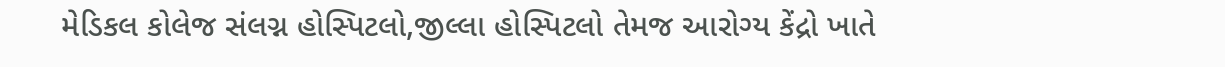મેડિકલ કોલેજ સંલગ્ન હોસ્પિટલો,જીલ્લા હોસ્પિટલો તેમજ આરોગ્ય કેંદ્રો ખાતે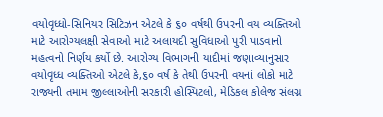વયોવૃધ્ધો-સિનિયર સિટિઝન એટલે કે ૬૦ વર્ષથી ઉપરની વય વ્યક્તિઓ માટે આરોગ્યલક્ષી સેવાઓ માટે અલાયદી સુવિધાઓ પુરી પાડવાનો મહત્વનો નિર્ણય કર્યો છે. આરોગ્ય વિભાગની યાદીમાં જણાવ્યાનુસાર વયોવૃધ્ધ વ્યક્તિઓ એટલે કે,૬૦ વર્ષ કે તેથી ઉપરની વયનાં લોકો માટે રાજ્યની તમામ જીલ્લાઓની સરકારી હોસ્પિટલો, મેડિકલ કોલેજ સંલગ્ન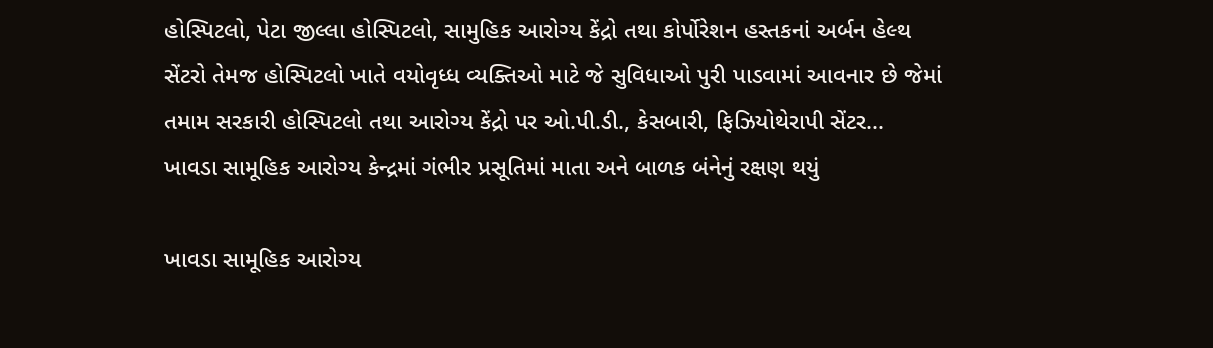હોસ્પિટલો, પેટા જીલ્લા હોસ્પિટલો, સામુહિક આરોગ્ય કેંદ્રો તથા કોર્પોરેશન હસ્તકનાં અર્બન હેલ્થ સેંટરો તેમજ હોસ્પિટલો ખાતે વયોવૃધ્ધ વ્યક્તિઓ માટે જે સુવિધાઓ પુરી પાડવામાં આવનાર છે જેમાં તમામ સરકારી હોસ્પિટલો તથા આરોગ્ય કેંદ્રો પર ઓ.પી.ડી., કેસબારી, ફિઝિયોથેરાપી સેંટર...
ખાવડા સામૂહિક આરોગ્ય કેન્દ્રમાં ગંભીર પ્રસૂતિમાં માતા અને બાળક બંનેનું રક્ષણ થયું

ખાવડા સામૂહિક આરોગ્ય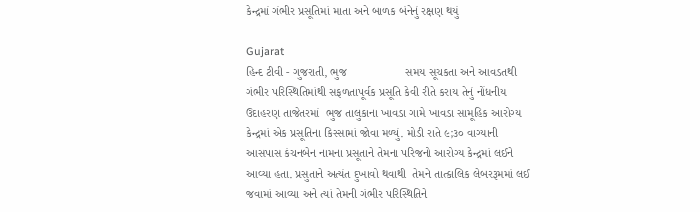કેન્દ્રમાં ગંભીર પ્રસૂતિમાં માતા અને બાળક બંનેનું રક્ષણ થયું

Gujarat
હિન્દ ટીવી - ગુજરાતી, ભુજ                  સમય સૂચકતા અને આવડતથી ગંભીર પરિસ્થિતિમાંથી સફળતાપૂર્વક પ્રસૂતિ કેવી રીતે કરાય તેનું નોંધનીય ઉદાહરણ તાજેતરમાં  ભુજ તાલુકાના ખાવડા ગામે ખાવડા સામૂહિક આરોગ્ય કેન્દ્રમાં એક પ્રસૂતિના કિસ્સામાં જોવા મળ્યું. મોડી રાતે ૯;૩૦ વાગ્યાની  આસપાસ કંચનબેન નામના પ્રસૂતાને તેમના પરિજનો આરોગ્ય કેન્દ્રમાં લઈને આવ્યા હતા. પ્રસુતાને અત્યંત દુખાવો થવાથી  તેમને તાત્કાલિક લેબરરૂમમાં લઈ જવામાં આવ્યા અને ત્યાં તેમની ગંભીર પરિસ્થિતિને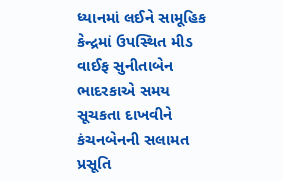ધ્યાનમાં લઈને સામૂહિક કેન્દ્રમાં ઉપસ્થિત મીડ વાઈફ સુનીતાબેન ભાદરકાએ સમય સૂચકતા દાખવીને કંચનબેનની સલામત પ્રસૂતિ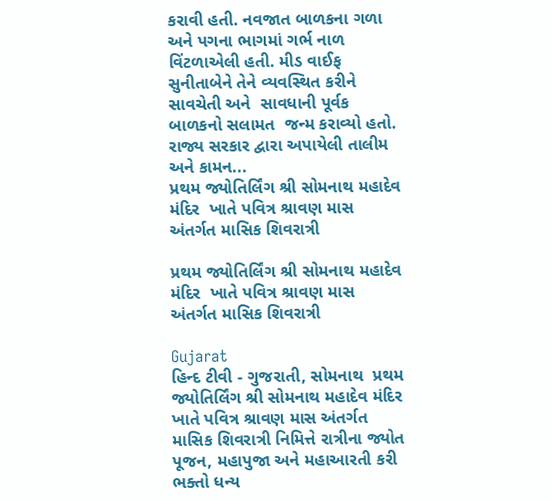કરાવી હતી. નવજાત બાળકના ગળા અને પગના ભાગમાં ગર્ભ નાળ વિંટળાએલી હતી. મીડ વાઈફ સુનીતાબેને તેને વ્યવસ્થિત કરીને સાવચેતી અને  સાવધાની પૂર્વક બાળકનો સલામત  જન્મ કરાવ્યો હતો.                   રાજ્ય સરકાર દ્વારા અપાયેલી તાલીમ અને કામન...
પ્રથમ જ્યોતિર્લિંગ શ્રી સોમનાથ મહાદેવ મંદિર  ખાતે પવિત્ર શ્રાવણ માસ અંતર્ગત માસિક શિવરાત્રી

પ્રથમ જ્યોતિર્લિંગ શ્રી સોમનાથ મહાદેવ મંદિર  ખાતે પવિત્ર શ્રાવણ માસ અંતર્ગત માસિક શિવરાત્રી

Gujarat
હિન્દ ટીવી - ગુજરાતી, સોમનાથ  પ્રથમ જ્યોતિર્લિંગ શ્રી સોમનાથ મહાદેવ મંદિર  ખાતે પવિત્ર શ્રાવણ માસ અંતર્ગત માસિક શિવરાત્રી નિમિત્તે રાત્રીના જ્યોત પૂજન, મહાપુજા અને મહાઆરતી કરી ભક્તો ધન્ય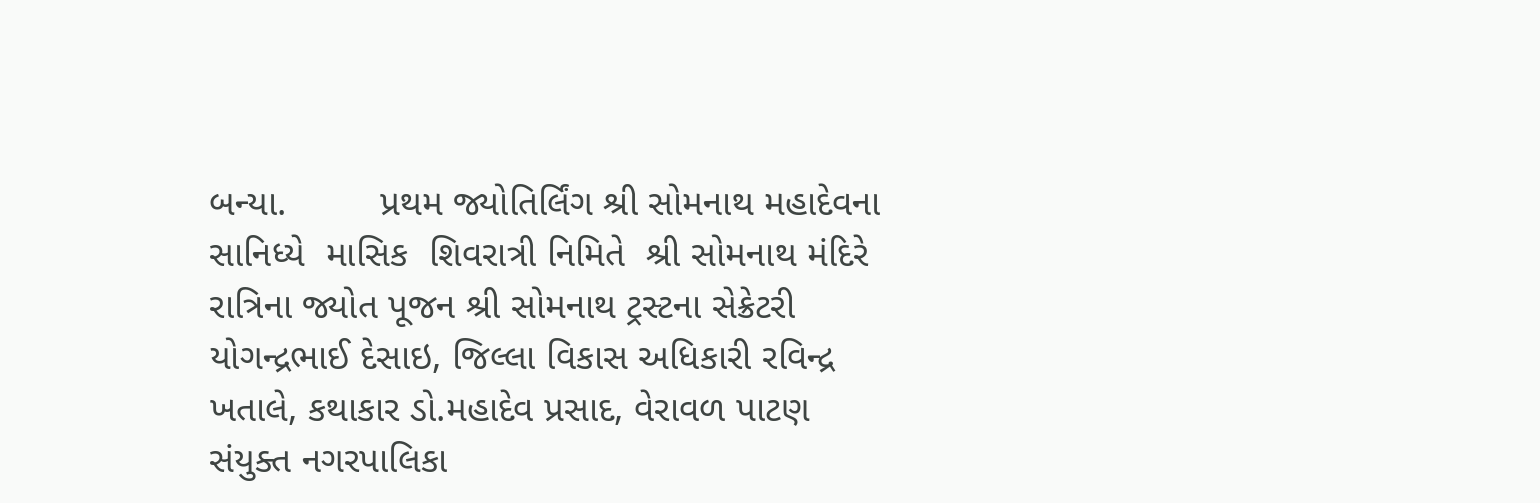બન્યા.         પ્રથમ જ્યોતિર્લિંગ શ્રી સોમનાથ મહાદેવના સાનિધ્યે  માસિક  શિવરાત્રી નિમિતે  શ્રી સોમનાથ મંદિરે  રાત્રિના જ્યોત પૂજન શ્રી સોમનાથ ટ્રસ્ટના સેક્રેટરી યોગન્દ્રભાઈ દેસાઇ, જિલ્લા વિકાસ અધિકારી રવિન્દ્ર ખતાલે, કથાકાર ડો.મહાદેવ પ્રસાદ, વેરાવળ પાટણ સંયુક્ત નગરપાલિકા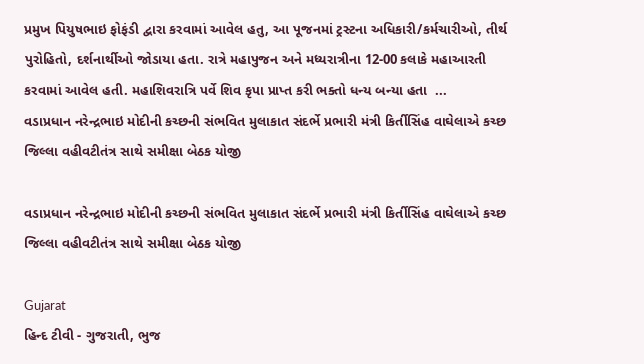પ્રમુખ પિયુષભાઇ ફોફંડી દ્વારા કરવામાં આવેલ હતુ, આ પૂજનમાં ટ્રસ્ટના અધિકારી/કર્મચારીઓ, તીર્થ પુરોહિતો, દર્શનાર્થીઓ જોડાયા હતા. રાત્રે મહાપુજન અને મધ્યરાત્રીના 12-00 કલાકે મહાઆરતી કરવામાં આવેલ હતી. મહાશિવરાત્રિ પર્વે શિવ કૃપા પ્રાપ્ત કરી ભક્તો ધન્ય બન્યા હતા  ...
વડાપ્રધાન નરેન્દ્રભાઇ મોદીની કચ્છની સંભવિત મુલાકાત સંદર્ભે પ્રભારી મંત્રી કિર્તીસિંહ વાઘેલાએ કચ્છ જિલ્લા વહીવટીતંત્ર સાથે સમીક્ષા બેઠક યોજી

વડાપ્રધાન નરેન્દ્રભાઇ મોદીની કચ્છની સંભવિત મુલાકાત સંદર્ભે પ્રભારી મંત્રી કિર્તીસિંહ વાઘેલાએ કચ્છ જિલ્લા વહીવટીતંત્ર સાથે સમીક્ષા બેઠક યોજી

Gujarat
હિન્દ ટીવી - ગુજરાતી, ભુજ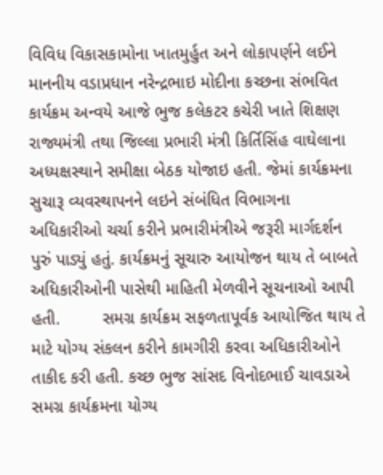વિવિધ વિકાસકામોના ખાતમુર્હુત અને લોકાપર્ણને લઈને માનનીય વડાપ્રધાન નરેન્દ્રભાઇ મોદીના કચ્છના સંભવિત કાર્યક્રમ અન્વયે આજે ભુજ કલેકટર કચેરી ખાતે શિક્ષણ રાજ્યમંત્રી તથા જિલ્લા પ્રભારી મંત્રી કિર્તિસિંહ વાઘેલાના અધ્યક્ષસ્થાને સમીક્ષા બેઠક યોજાઇ હતી. જેમાં કાર્યક્રમના સુચારૂ વ્યવસ્થાપનને લઇને સંબંધિત વિભાગના અધિકારીઓ ચર્ચા કરીને પ્રભારીમંત્રીએ જરૂરી માર્ગદર્શન પુરું પાડ્યું હતું. કાર્યક્રમનું સૂચારુ આયોજન થાય તે બાબતે અધિકારીઓની પાસેથી માહિતી મેળવીને સૂચનાઓ આપી હતી.         સમગ્ર કાર્યક્રમ સફળતાપૂર્વક આયોજિત થાય તે માટે યોગ્ય સંકલન કરીને કામગીરી કરવા અધિકારીઓને તાકીદ કરી હતી. કચ્છ ભુજ સાંસદ વિનોદભાઈ ચાવડાએ સમગ્ર કાર્યક્રમના યોગ્ય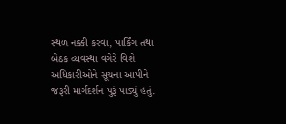સ્થળ નક્કી કરવા, પાર્કિંગ તથા બેઠક વ્યવસ્થા વગેરે વિશે અધિકારીઓને સૂચના આપીને જરૂરી માર્ગદર્શન પુરૂં પાડ્યું હતું.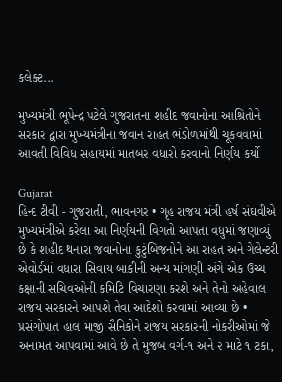કલેક્ટ...

મુખ્યમંત્રી ભૂપેન્દ્ર પટેલે ગુજરાતના શહીદ જવાનોના આશ્રિતોને સરકાર દ્વારા મુખ્યમંત્રીના જવાન રાહત ભંડોળમાંથી ચૂકવવામાં આવતી વિવિધ સહાયમાં માતબર વધારો કરવાનો નિર્ણય કર્યો

Gujarat
હિન્દ ટીવી - ગુજરાતી, ભાવનગર • ગૃહ રાજય મંત્રી હર્ષ સંઘવીએ મુખ્યમંત્રીએ કરેલા આ નિર્ણયની વિગતો આપતા વધુમાં જણાવ્યું છે કે શહીદ થનારા જવાનોના કુટુંબિજનોને આ રાહત અને ગેલેન્ટરી એવોર્ડમાં વધારા સિવાય બાકીની અન્ય માંગણી અંગે એક ઉચ્ચ કક્ષાની સચિવઓની કમિટિ વિચારણા કરશે અને તેનો અહેવાલ રાજય સરકારને આપશે તેવા આદેશો કરવામાં આવ્યા છે • પ્રસંગોપાત હાલ માજી સૈનિકોને રાજય સરકારની નોકરીઓમાં જે અનામત આપવામાં આવે છે તે મુજબ વર્ગ-૧ અને ૨ માટે ૧ ટકા,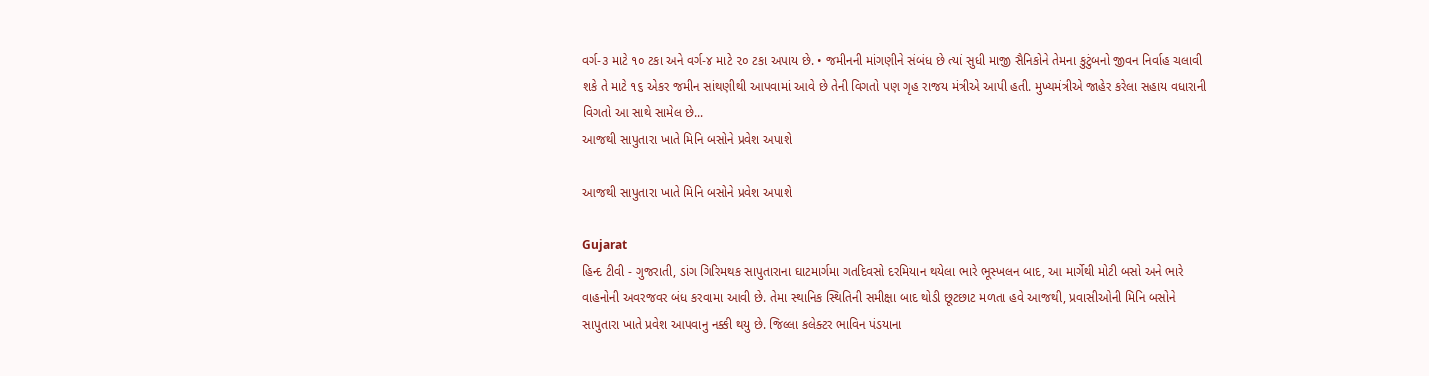વર્ગ-૩ માટે ૧૦ ટકા અને વર્ગ-૪ માટે ૨૦ ટકા અપાય છે. • જમીનની માંગણીને સંબંધ છે ત્યાં સુધી માજી સૈનિકોને તેમના કુટુંબનો જીવન નિર્વાહ ચલાવી શકે તે માટે ૧૬ એકર જમીન સાંથણીથી આપવામાં આવે છે તેની વિગતો પણ ગૃહ રાજય મંત્રીએ આપી હતી. મુખ્યમંત્રીએ જાહેર કરેલા સહાય વધારાની વિગતો આ સાથે સામેલ છે...
આજથી સાપુતારા ખાતે મિનિ બસોને પ્રવેશ અપાશે

આજથી સાપુતારા ખાતે મિનિ બસોને પ્રવેશ અપાશે

Gujarat
હિન્દ ટીવી - ગુજરાતી, ડાંગ ગિરિમથક સાપુતારાના ઘાટમાર્ગમા ગતદિવસો દરમિયાન થયેલા ભારે ભૂસ્ખલન બાદ, આ માર્ગેથી મોટી બસો અને ભારે વાહનોની અવરજવર બંધ કરવામા આવી છે. તેમા સ્થાનિક સ્થિતિની સમીક્ષા બાદ થોડી છૂટછાટ મળતા હવે આજથી, પ્રવાસીઓની મિનિ બસોને સાપુતારા ખાતે પ્રવેશ આપવાનુ નક્કી થયુ છે. જિલ્લા કલેક્ટર ભાવિન પંડયાના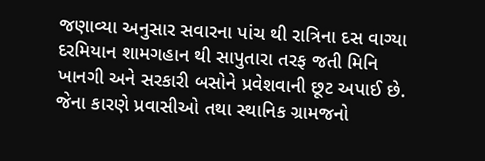જણાવ્યા અનુસાર સવારના પાંચ થી રાત્રિના દસ વાગ્યા દરમિયાન શામગહાન થી સાપુતારા તરફ જતી મિનિ ખાનગી અને સરકારી બસોને પ્રવેશવાની છૂટ અપાઈ છે. જેના કારણે પ્રવાસીઓ તથા સ્થાનિક ગ્રામજનો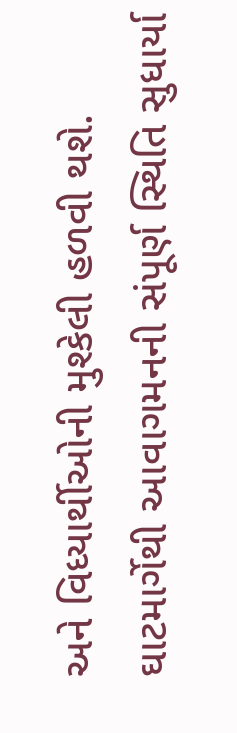અને વિધ્યાર્થીઓની મુશ્કેલી હળવી થશે. ઘાટમાર્ગેથી આવાગમનની સંપૂર્ણ સ્થિતિ સુધાર્યા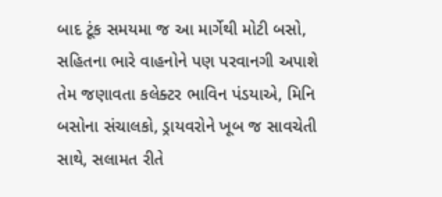બાદ ટૂંક સમયમા જ આ માર્ગેથી મોટી બસો, સહિતના ભારે વાહનોને પણ પરવાનગી અપાશે તેમ જણાવતા કલેક્ટર ભાવિન પંડયાએ, મિનિ બસોના સંચાલકો, ડ્રાયવરોને ખૂબ જ સાવચેતી સાથે, સલામત રીતે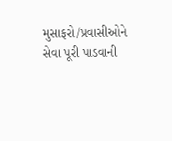મુસાફરો/પ્રવાસીઓને સેવા પૂરી પાડવાની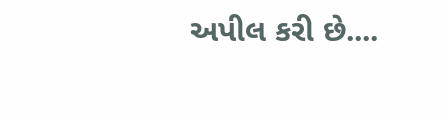અપીલ કરી છે....